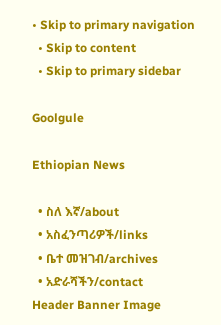• Skip to primary navigation
  • Skip to content
  • Skip to primary sidebar

Goolgule

Ethiopian News

  • ስለ እኛ/about
  • አስፈንጣሪዎች/links
  • ቤተ መዝገብ/archives
  • አድራሻችን/contact
Header Banner Image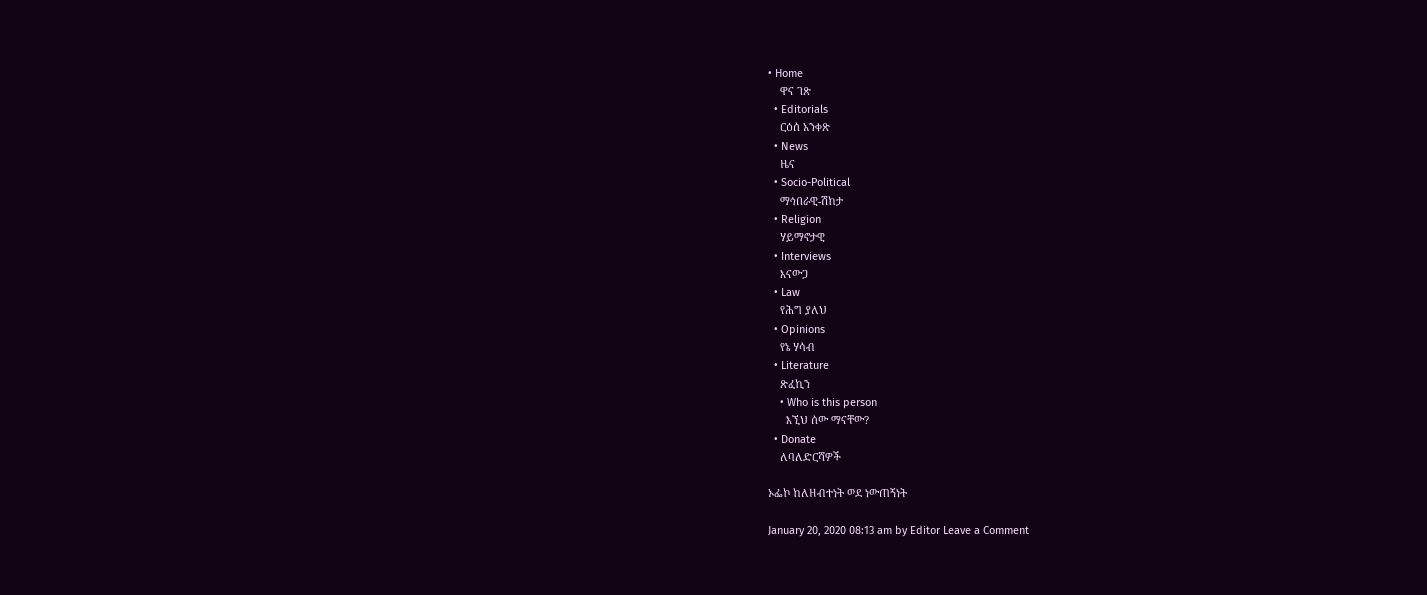• Home
    ዋና ገጽ
  • Editorials
    ርዕሰ አንቀጽ
  • News
    ዜና
  • Socio-Political
    ማኅበራዊ-ሽከታ
  • Religion
    ሃይማኖታዊ
  • Interviews
    እናውጋ
  • Law
    የሕግ ያለህ
  • Opinions
    የኔ ሃሳብ
  • Literature
    ጽፈኪን
    • Who is this person
      እኚህ ሰው ማናቸው?
  • Donate
    ለባለድርሻዎች

ኦፌኮ ከለዘብተነት ወደ ነውጠኝነት

January 20, 2020 08:13 am by Editor Leave a Comment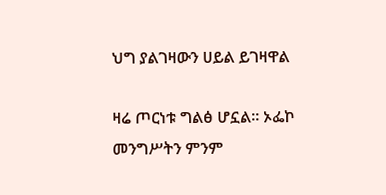ህግ ያልገዛውን ሀይል ይገዛዋል

ዛሬ ጦርነቱ ግልፅ ሆኗል። ኦፌኮ መንግሥትን ምንም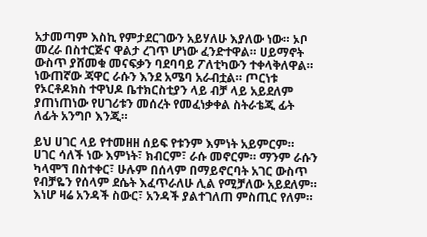አታመጣም እስኪ የምታደርገውን አይሃለሁ እያለው ነው። ኦቦ መረራ በስተርጅና ዋልታ ረገጥ ሆነው ፈንድተዋል። ሀይማኖት ውስጥ ያሸመቁ መናፍቃን ባደባባይ ፖለቲካውን ተቀላቅለዋል። ነውጠኛው ጃዋር ራሱን እንደ አሜባ አራብቷል። ጦርነቱ የኦርቶዶክስ ተዋህዶ ቤተክርስቲያን ላይ ብቻ ላይ አይደለም ያጠነጠነው የሀገሪቱን መሰረት የመፈነቃቀል ስትራቴጂ ፊት ለፊት አንግቦ እንጂ።

ይህ ሀገር ላይ የተመዘዘ ሰይፍ የቱንም እምነት አይምርም። ሀገር ሳለች ነው እምነት፣ ክብርም፣ ራሱ መኖርም። ማንም ራሱን ካላሞኘ በስተቀር፣ ሁሉም በሰላም በማይኖርባት አገር ውስጥ የብቻዬን የሰላም ደሴት እፈጥራለሁ ሊል የሚቻለው አይደለም። እነሆ ዛሬ አንዳች ስውር፣ አንዳች ያልተገለጠ ምስጢር የለም።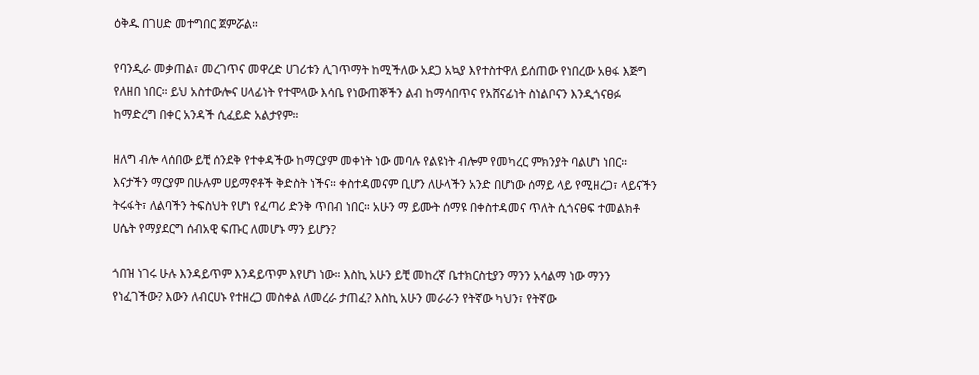ዕቅዱ በገሀድ መተግበር ጀምሯል።

የባንዲራ መቃጠል፣ መረገጥና መዋረድ ሀገሪቱን ሊገጥማት ከሚችለው አደጋ አኳያ እየተስተዋለ ይሰጠው የነበረው አፀፋ እጅግ የለዘበ ነበር። ይህ አስተውሎና ሀላፊነት የተሞላው እሳቤ የነውጠኞችን ልብ ከማሳበጥና የአሸናፊነት ስነልቦናን እንዲጎናፀፉ ከማድረግ በቀር አንዳች ሲፈይድ አልታየም።

ዘለግ ብሎ ላሰበው ይቺ ሰንደቅ የተቀዳችው ከማርያም መቀነት ነው መባሉ የልዩነት ብሎም የመካረር ምክንያት ባልሆነ ነበር። እናታችን ማርያም በሁሉም ሀይማኖቶች ቅድስት ነችና። ቀስተዳመናም ቢሆን ለሁላችን አንድ በሆነው ሰማይ ላይ የሚዘረጋ፣ ላይናችን ትሩፋት፣ ለልባችን ትፍስህት የሆነ የፈጣሪ ድንቅ ጥበብ ነበር። አሁን ማ ይሙት ሰማዩ በቀስተዳመና ጥለት ሲጎናፀፍ ተመልክቶ ሀሴት የማያደርግ ሰብአዊ ፍጡር ለመሆኑ ማን ይሆን?

ጎበዝ ነገሩ ሁሉ እንዳይጥም እንዳይጥም እየሆነ ነው። እስኪ አሁን ይቺ መከረኛ ቤተክርስቲያን ማንን አሳልማ ነው ማንን የነፈገችው? እውን ለብርሀኑ የተዘረጋ መስቀል ለመረራ ታጠፈ? እስኪ አሁን መራራን የትኛው ካህን፣ የትኛው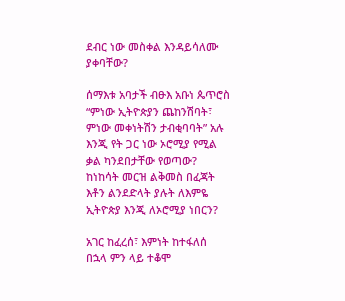ደብር ነው መስቀል እንዳይሳለሙ ያቀባቸው?

ሰማእቱ አባታች ብፁእ አቡነ ጴጥሮስ “ምነው ኢትዮጵያን ጨከንሽባት፣ ምነው መቀነትሽን ታብቂባባት” አሉ እንጂ የት ጋር ነው ኦሮሚያ የሚል ቃል ካንደበታቸው የወጣው? ከነከሳት መርዝ ልቅመስ በፈጃት እቶን ልንደድላት ያሉት ለእምዬ ኢትዮጵያ እንጂ ለኦሮሚያ ነበርን?

አገር ከፈረሰ፣ እምነት ከተፋለሰ በኋላ ምን ላይ ተቆሞ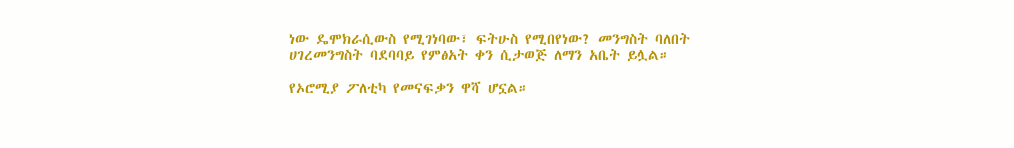ነው ዴሞክራሲውስ የሚገነባው፣ ፍትሁስ የሚበየነው? መንግስት ባለበት ሀገረመንግስት ባደባባይ የምፅአት ቀን ሲታወጅ ለማን አቤት ይሏል።

የኦሮሚያ ፖለቲካ የመናፍቃን ዋሻ ሆኗል።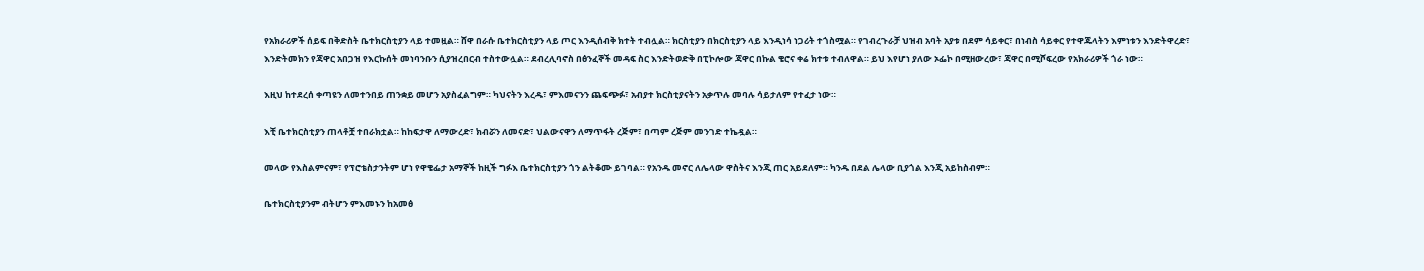የአክራሪዎች ሰይፍ በቅድስት ቤተክርስቲያን ላይ ተመዟል። ሸዋ በራሱ ቤተክርስቲያን ላይ ጦር እንዲሰብቅ ክተት ተብሏል። ክርስቲያን በክርስቲያን ላይ እንዲነሳ ነጋሪት ተጎስሟል። የገብረጉራቻ ህዝብ አባት አያቱ በደም ሳይቀር፣ በነብስ ሳይቀር የተዋጁላትን እምነቱን እንድትዋረድ፣ እንድትመክን የጃዋር አበጋዝ የእርኩሰት መነባንቡን ሲያዝረበርብ ተስተውሏል። ደብረሊባኖስ በፅንፈኞች መዳፍ ስር እንድትወድቅ በፒኮሎው ጃዋር በኩል ቄሮና ቀሬ ክተቱ ተብለዋል። ይህ እየሆነ ያለው ኦፌኮ በሚዘውረው፣ ጃዋር በሚሾፍረው የአክራሪዎች ጎራ ነው።

እዚህ ከተደረሰ ቀጣዩን ለመተንበይ ጠንቋይ መሆን አያስፈልግም። ካህናትን እረዱ፣ ምእመናንን ጨፍጭፉ፣ አብያተ ክርስቲያናትን አቃጥሉ መባሉ ሳይታለም የተፈታ ነው።

እቺ ቤተክርስቲያን ጠላቶቿ ተበራክቷል። ከከፍታዋ ለማውረድ፣ ክብሯን ለመናድ፣ ህልውናዋን ለማጥፋት ረጅም፣ በጣም ረጅም መንገድ ተኬዷል።

መላው የእስልምናም፣ የፕሮቴስታንትም ሆነ የዋቄፌታ አማኞች ከዚች ግፉእ ቤተክርስቲያን ጎን ልትቆሙ ይገባል። የአንዱ መኖር ለሌላው ዋስትና እንጂ ጠር አይደለም። ካንዱ በደል ሌላው ቢያጎል እንጂ አይከስብም።

ቤተክርስቲያንም ብትሆን ምእመኑን ከአመፅ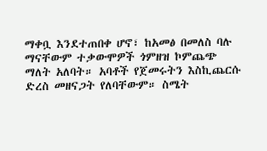ማቀቧ እንደተጠበቀ ሆኖ፣ ከአመፅ በመለስ ባሉ ማናቸውም ተቃውሞዎች ጎምዘዝ ኮምጨጭ ማለት አለባት። አባቶች የጀመሩትን እስኪጨርሱ ድረስ መዘናጋት የለባቸውም። ስሜት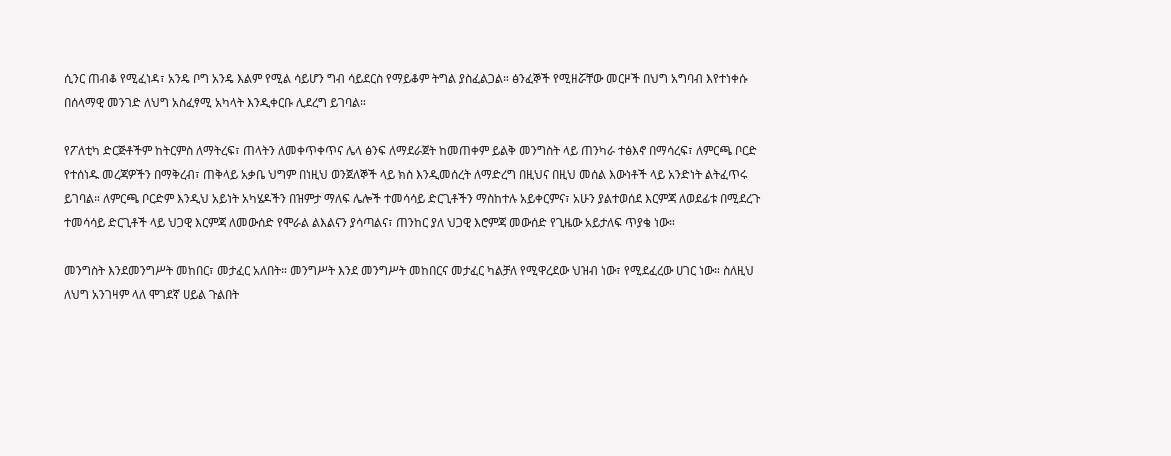ሲንር ጠብቆ የሚፈነዳ፣ አንዴ ቦግ አንዴ እልም የሚል ሳይሆን ግብ ሳይደርስ የማይቆም ትግል ያስፈልጋል። ፅንፈኞች የሚዘሯቸው መርዞች በህግ አግባብ እየተነቀሱ በሰላማዊ መንገድ ለህግ አስፈፃሚ አካላት እንዲቀርቡ ሊደረግ ይገባል።

የፖለቲካ ድርጅቶችም ከትርምስ ለማትረፍ፣ ጠላትን ለመቀጥቀጥና ሌላ ፅንፍ ለማደራጀት ከመጠቀም ይልቅ መንግስት ላይ ጠንካራ ተፅእኖ በማሳረፍ፣ ለምርጫ ቦርድ የተሰነዱ መረጃዎችን በማቅረብ፣ ጠቅላይ አቃቤ ህግም በነዚህ ወንጀለኞች ላይ ክስ እንዲመሰረት ለማድረግ በዚህና በዚህ መሰል እውነቶች ላይ አንድነት ልትፈጥሩ ይገባል። ለምርጫ ቦርድም እንዲህ አይነት አካሄዶችን በዝምታ ማለፍ ሌሎች ተመሳሳይ ድርጊቶችን ማስከተሉ አይቀርምና፣ አሁን ያልተወሰደ እርምጃ ለወደፊቱ በሚደረጉ ተመሳሳይ ድርጊቶች ላይ ህጋዊ እርምጃ ለመውሰድ የሞራል ልእልናን ያሳጣልና፣ ጠንከር ያለ ህጋዊ እሮምጃ መውሰድ የጊዜው አይታለፍ ጥያቄ ነው።

መንግስት እንደመንግሥት መከበር፣ መታፈር አለበት። መንግሥት እንደ መንግሥት መከበርና መታፈር ካልቻለ የሚዋረደው ህዝብ ነው፣ የሚደፈረው ሀገር ነው። ስለዚህ ለህግ አንገዛም ላለ ሞገደኛ ሀይል ጉልበት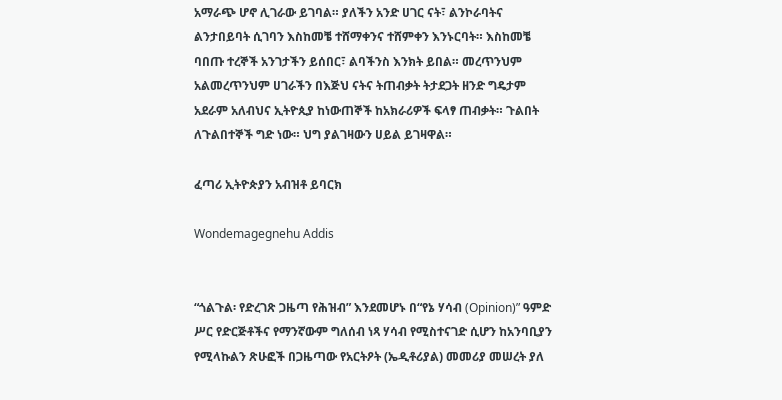አማራጭ ሆኖ ሊገራው ይገባል። ያለችን አንድ ሀገር ናት፣ ልንኮራባትና ልንታበይባት ሲገባን እስከመቼ ተሸማቀንና ተሸምቀን እንኑርባት። እስከመቼ ባበጡ ተረኞች አንገታችን ይሰበር፣ ልባችንስ እንክት ይበል። መረጥንህም አልመረጥንህም ሀገራችን በእጅህ ናትና ትጠብቃት ትታደጋት ዘንድ ግዴታም አደራም አለብህና ኢትዮጲያ ከነውጠኞች ከአክራሪዎች ፍላፃ ጠብቃት። ጉልበት ለጉልበተኞች ግድ ነው። ህግ ያልገዛውን ሀይል ይገዛዋል።

ፈጣሪ ኢትዮጵያን አብዝቶ ይባርክ

Wondemagegnehu Addis


“ጎልጉል፡ የድረገጽ ጋዜጣ የሕዝብ” እንደመሆኑ በ“የኔ ሃሳብ (Opinion)” ዓምድ ሥር የድርጅቶችና የማንኛውም ግለሰብ ነጻ ሃሳብ የሚስተናገድ ሲሆን ከአንባቢያን የሚላኩልን ጽሁፎች በጋዜጣው የአርትዖት (ኤዲቶሪያል) መመሪያ መሠረት ያለ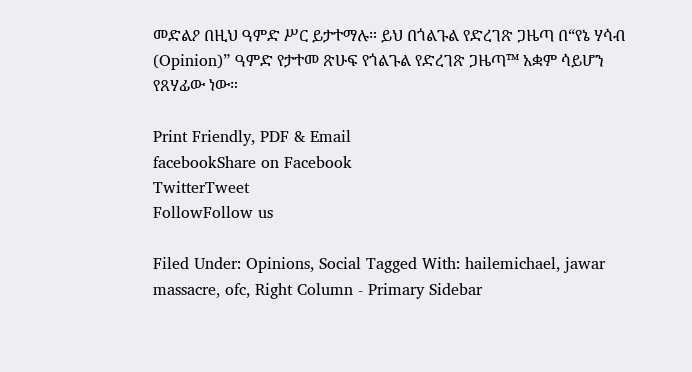መድልዖ በዚህ ዓምድ ሥር ይታተማሉ። ይህ በጎልጉል የድረገጽ ጋዜጣ በ“የኔ ሃሳብ (Opinion)” ዓምድ የታተመ ጽሁፍ የጎልጉል የድረገጽ ጋዜጣ™ አቋም ሳይሆን የጸሃፊው ነው።

Print Friendly, PDF & Email
facebookShare on Facebook
TwitterTweet
FollowFollow us

Filed Under: Opinions, Social Tagged With: hailemichael, jawar massacre, ofc, Right Column - Primary Sidebar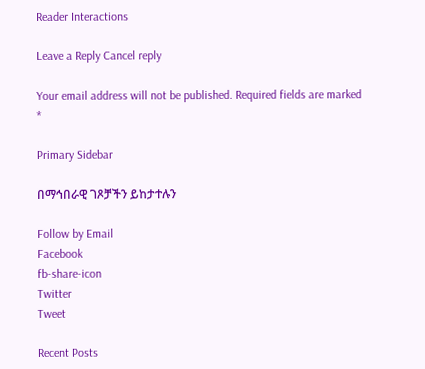Reader Interactions

Leave a Reply Cancel reply

Your email address will not be published. Required fields are marked *

Primary Sidebar

በማኅበራዊ ገጾቻችን ይከታተሉን

Follow by Email
Facebook
fb-share-icon
Twitter
Tweet

Recent Posts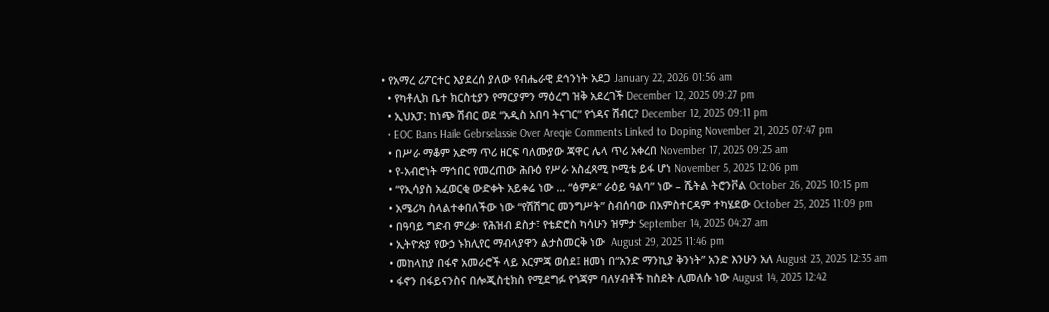• የአማረ ሪፖርተር እያደረሰ ያለው የብሔራዊ ደኅንነት አደጋ January 22, 2026 01:56 am
  • የካቶሊክ ቤተ ክርስቲያን የማርያምን ማዕረግ ዝቅ አደረገች December 12, 2025 09:27 pm
  • ኢህአፓ: ከነጭ ሽብር ወደ “አዲስ አበባ ትናገር” የጎዳና ሽብር? December 12, 2025 09:11 pm
  • EOC Bans Haile Gebrselassie Over Areqie Comments Linked to Doping November 21, 2025 07:47 pm
  • በሥራ ማቆም አድማ ጥሪ ዘርፍ ባለሙያው ጃዋር ሌላ ጥሪ አቀረበ November 17, 2025 09:25 am
  • የ-አብሮነት ማኅበር የመረጠው ሕቡዕ የሥራ አስፈጻሚ ኮሚቴ ይፋ ሆነ November 5, 2025 12:06 pm
  • “የኢሳያስ አፈወርቂ ውድቀት አይቀሬ ነው … “ፅምዶ” ራዕይ ዓልባ” ነው – ሼትል ትሮንቮል October 26, 2025 10:15 pm
  • አሜሪካ ስላልተቀበለችው ነው “የሽሽግር መንግሥት” ስብሰባው በአምስተርዳም ተካሄደው October 25, 2025 11:09 pm
  • በዓባይ ግድብ ምረቃ፡ የሕዝብ ደስታ፣ የቴድሮስ ካሳሁን ዝምታ September 14, 2025 04:27 am
  • ኢትዮጵያ የውኃ ኑክሊየር ማብላያዋን ልታስመርቅ ነው  August 29, 2025 11:46 pm
  • መከላከያ በፋኖ አመራሮች ላይ እርምጃ ወሰደ፤ ዘመነ በ“አንድ ማንኪያ ቅንነት” አንድ እንሁን አለ August 23, 2025 12:35 am
  • ፋኖን በፋይናንስና በሎጂስቲክስ የሚደግፉ የጎጃም ባለሃብቶች ከስደት ሊመለሱ ነው August 14, 2025 12:42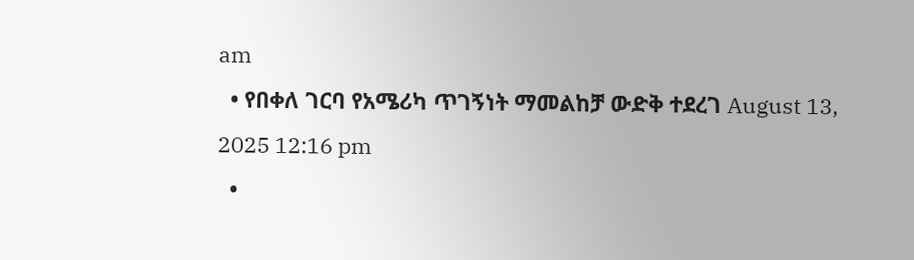am
  • የበቀለ ገርባ የአሜሪካ ጥገኝነት ማመልከቻ ውድቅ ተደረገ August 13, 2025 12:16 pm
  •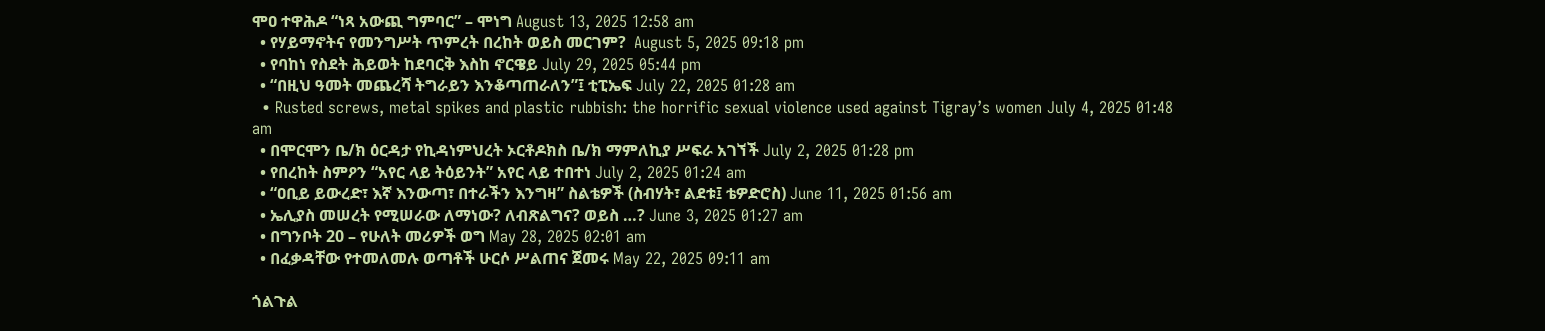ሞዐ ተዋሕዶ “ነጻ አውጪ ግምባር” – ሞነግ August 13, 2025 12:58 am
  • የሃይማኖትና የመንግሥት ጥምረት በረከት ወይስ መርገም?  August 5, 2025 09:18 pm
  • የባከነ የስደት ሕይወት ከደባርቅ እስከ ኖርዌይ July 29, 2025 05:44 pm
  • “በዚህ ዓመት መጨረሻ ትግራይን እንቆጣጠራለን”፤ ቲፒኤፍ July 22, 2025 01:28 am
  • Rusted screws, metal spikes and plastic rubbish: the horrific sexual violence used against Tigray’s women July 4, 2025 01:48 am
  • በሞርሞን ቤ/ክ ዕርዳታ የኪዳነምህረት ኦርቶዶክስ ቤ/ክ ማምለኪያ ሥፍራ አገኘች July 2, 2025 01:28 pm
  • የበረከት ስምዖን “አየር ላይ ትዕይንት” አየር ላይ ተበተነ July 2, 2025 01:24 am
  • “ዐቢይ ይውረድ፣ እኛ እንውጣ፣ በተራችን እንግዛ” ስልቴዎች (ስብሃት፣ ልደቱ፤ ቴዎድሮስ) June 11, 2025 01:56 am
  • ኤሊያስ መሠረት የሚሠራው ለማነው? ለብጽልግና? ወይስ …? June 3, 2025 01:27 am
  • በግንቦት 20 – የሁለት መሪዎች ወግ May 28, 2025 02:01 am
  • በፈቃዳቸው የተመለመሉ ወጣቶች ሁርሶ ሥልጠና ጀመሩ May 22, 2025 09:11 am

ጎልጉል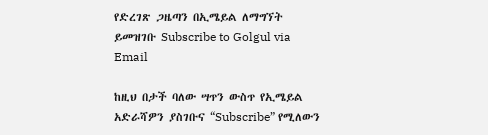የድረገጽ ጋዜጣን በኢሜይል ለማግኘት ይመዝገቡ Subscribe to Golgul via Email

ከዚህ በታች ባለው ሣጥን ውስጥ የኢሜይል አድራሻዎን ያስገቡና “Subscribe” የሚለውን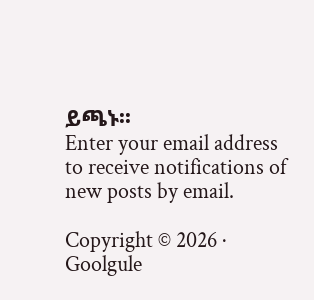ይጫኑ፡፡
Enter your email address to receive notifications of new posts by email.

Copyright © 2026 · Goolgule